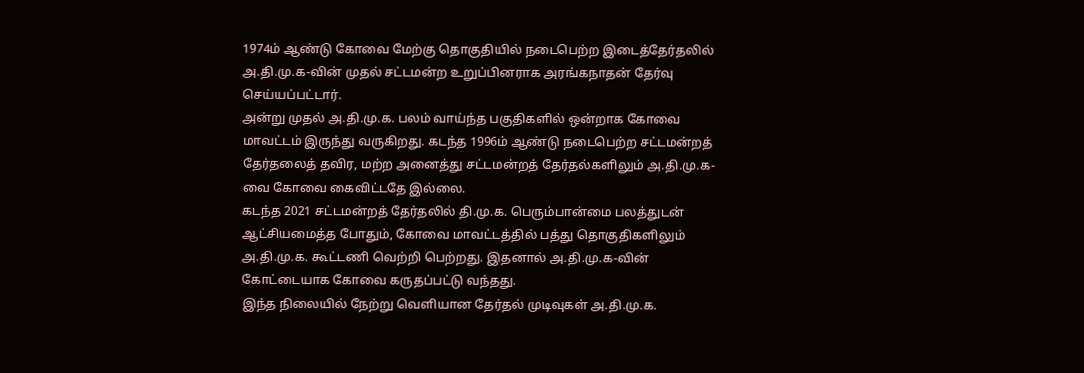1974ம் ஆண்டு கோவை மேற்கு தொகுதியில் நடைபெற்ற இடைத்தேர்தலில் அ.தி.மு.க-வின் முதல் சட்டமன்ற உறுப்பினராக அரங்கநாதன் தேர்வு செய்யப்பட்டார்.
அன்று முதல் அ.தி.மு.க. பலம் வாய்ந்த பகுதிகளில் ஒன்றாக கோவை மாவட்டம் இருந்து வருகிறது. கடந்த 1996ம் ஆண்டு நடைபெற்ற சட்டமன்றத் தேர்தலைத் தவிர, மற்ற அனைத்து சட்டமன்றத் தேர்தல்களிலும் அ.தி.மு.க-வை கோவை கைவிட்டதே இல்லை.
கடந்த 2021 சட்டமன்றத் தேர்தலில் தி.மு.க. பெரும்பான்மை பலத்துடன் ஆட்சியமைத்த போதும், கோவை மாவட்டத்தில் பத்து தொகுதிகளிலும் அ.தி.மு.க. கூட்டணி வெற்றி பெற்றது. இதனால் அ.தி.மு.க-வின் கோட்டையாக கோவை கருதப்பட்டு வந்தது.
இந்த நிலையில் நேற்று வெளியான தேர்தல் முடிவுகள் அ.தி.மு.க.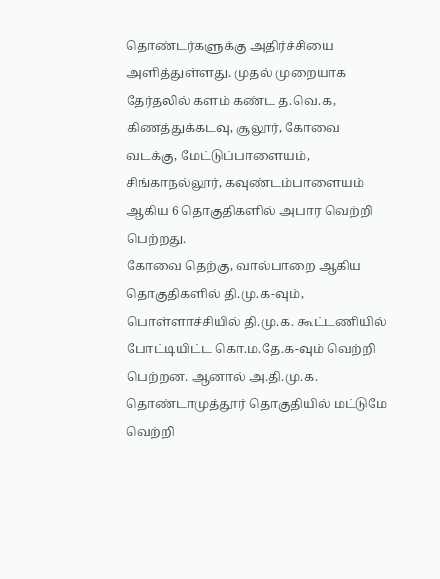தொண்டர்களுக்கு அதிர்ச்சியை அளித்துள்ளது. முதல் முறையாக தேர்தலில் களம் கண்ட த.வெ.க, கிணத்துக்கடவு, சூலூர், கோவை வடக்கு, மேட்டுப்பாளையம், சிங்காநல்லூர், கவுண்டம்பாளையம் ஆகிய 6 தொகுதிகளில் அபார வெற்றி பெற்றது.
கோவை தெற்கு, வால்பாறை ஆகிய தொகுதிகளில் தி.மு.க-வும், பொள்ளாச்சியில் தி.மு.க. கூட்டணியில் போட்டியிட்ட கொ.ம.தே.க-வும் வெற்றி பெற்றன. ஆனால் அ.தி.மு.க. தொண்டாமுத்தூர் தொகுதியில் மட்டுமே வெற்றி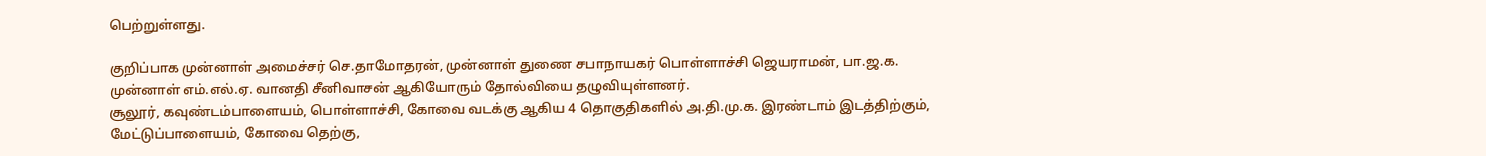பெற்றுள்ளது.

குறிப்பாக முன்னாள் அமைச்சர் செ.தாமோதரன், முன்னாள் துணை சபாநாயகர் பொள்ளாச்சி ஜெயராமன், பா.ஜ.க. முன்னாள் எம்.எல்.ஏ. வானதி சீனிவாசன் ஆகியோரும் தோல்வியை தழுவியுள்ளனர்.
சூலூர், கவுண்டம்பாளையம், பொள்ளாச்சி, கோவை வடக்கு ஆகிய 4 தொகுதிகளில் அ.தி.மு.க. இரண்டாம் இடத்திற்கும், மேட்டுப்பாளையம், கோவை தெற்கு,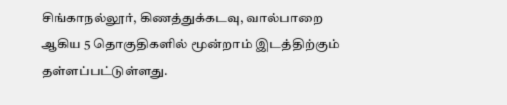சிங்காநல்லூர், கிணத்துக்கடவு, வால்பாறை ஆகிய 5 தொகுதிகளில் மூன்றாம் இடத்திற்கும் தள்ளப்பட்டுள்ளது.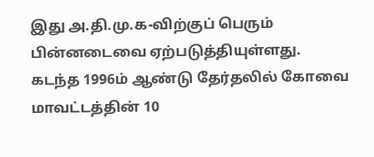இது அ.தி.மு.க-விற்குப் பெரும் பின்னடைவை ஏற்படுத்தியுள்ளது. கடந்த 1996ம் ஆண்டு தேர்தலில் கோவை மாவட்டத்தின் 10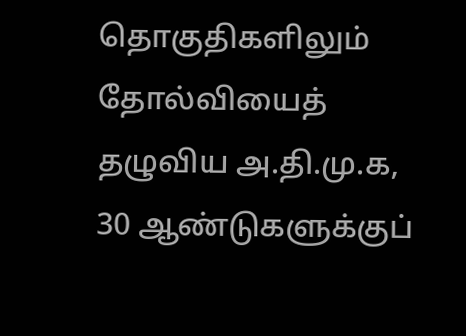தொகுதிகளிலும் தோல்வியைத் தழுவிய அ.தி.மு.க, 30 ஆண்டுகளுக்குப்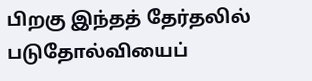பிறகு இந்தத் தேர்தலில் படுதோல்வியைப்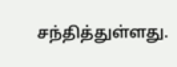சந்தித்துள்ளது.